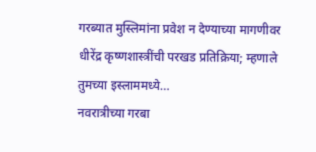गरब्यात मुस्लिमांना प्रवेश न देण्याच्या मागणीवर धीरेंद्र कृष्णशास्त्रींची परखड प्रतिक्रिया; म्हणाले तुमच्या इस्लाममध्ये…
नवरात्रीच्या गरबा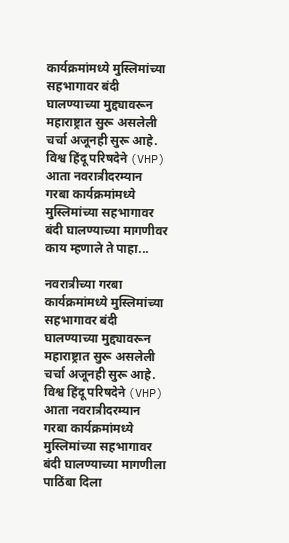कार्यक्रमांमध्ये मुस्लिमांच्या सहभागावर बंदी घालण्याच्या मुद्द्यावरून महाराष्ट्रात सुरू असलेली चर्चा अजूनही सुरू आहे. विश्व हिंदू परिषदेने (VHP) आता नवरात्रीदरम्यान गरबा कार्यक्रमांमध्ये मुस्लिमांच्या सहभागावर बंदी घालण्याच्या मागणीवर काय म्हणाले ते पाहा...

नवरात्रीच्या गरबा कार्यक्रमांमध्ये मुस्लिमांच्या सहभागावर बंदी घालण्याच्या मुद्द्यावरून महाराष्ट्रात सुरू असलेली चर्चा अजूनही सुरू आहे. विश्व हिंदू परिषदेने (VHP) आता नवरात्रीदरम्यान गरबा कार्यक्रमांमध्ये मुस्लिमांच्या सहभागावर बंदी घालण्याच्या मागणीला पाठिंबा दिला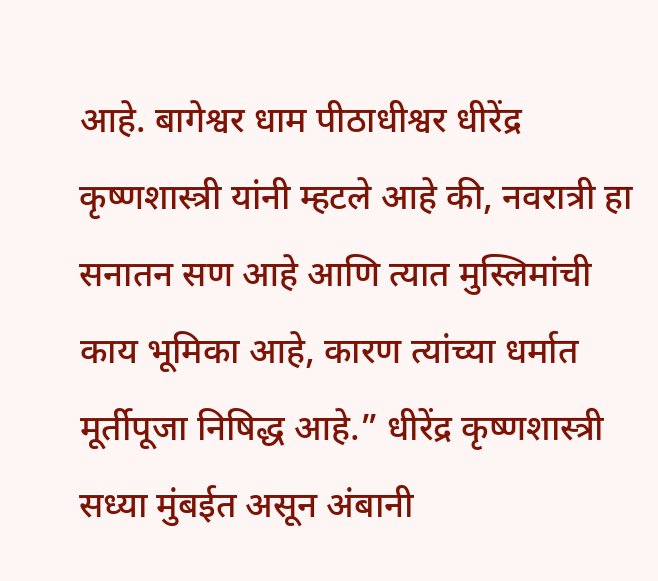आहे. बागेश्वर धाम पीठाधीश्वर धीरेंद्र कृष्णशास्त्री यांनी म्हटले आहे की, नवरात्री हा सनातन सण आहे आणि त्यात मुस्लिमांची काय भूमिका आहे, कारण त्यांच्या धर्मात मूर्तीपूजा निषिद्ध आहे.” धीरेंद्र कृष्णशास्त्री सध्या मुंबईत असून अंबानी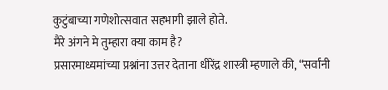कुटुंबाच्या गणेशोत्सवात सहभागी झाले होते.
मैरे अंगने मे तुम्हारा क्या काम है?
प्रसारमाध्यमांच्या प्रश्नांना उत्तर देताना धीरेंद्र शास्त्री म्हणाले की, “सर्वांनी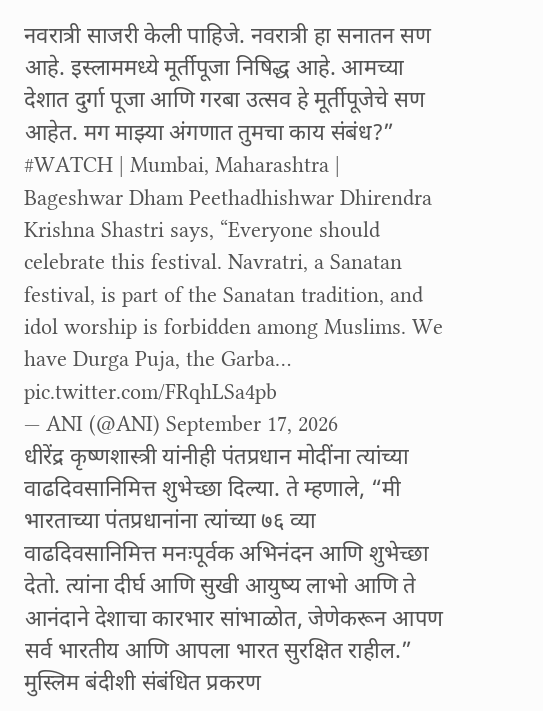नवरात्री साजरी केली पाहिजे. नवरात्री हा सनातन सण आहे. इस्लाममध्ये मूर्तीपूजा निषिद्ध आहे. आमच्या देशात दुर्गा पूजा आणि गरबा उत्सव हे मूर्तीपूजेचे सण आहेत. मग माझ्या अंगणात तुमचा काय संबंध?”
#WATCH | Mumbai, Maharashtra | Bageshwar Dham Peethadhishwar Dhirendra Krishna Shastri says, “Everyone should celebrate this festival. Navratri, a Sanatan festival, is part of the Sanatan tradition, and idol worship is forbidden among Muslims. We have Durga Puja, the Garba… pic.twitter.com/FRqhLSa4pb
— ANI (@ANI) September 17, 2026
धीरेंद्र कृष्णशास्त्री यांनीही पंतप्रधान मोदींना त्यांच्या वाढदिवसानिमित्त शुभेच्छा दिल्या. ते म्हणाले, “मी भारताच्या पंतप्रधानांना त्यांच्या ७६ व्या वाढदिवसानिमित्त मनःपूर्वक अभिनंदन आणि शुभेच्छा देतो. त्यांना दीर्घ आणि सुखी आयुष्य लाभो आणि ते आनंदाने देशाचा कारभार सांभाळोत, जेणेकरून आपण सर्व भारतीय आणि आपला भारत सुरक्षित राहील.”
मुस्लिम बंदीशी संबंधित प्रकरण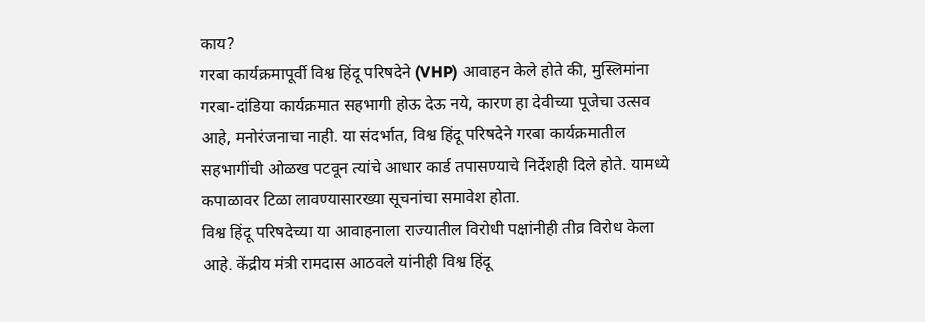काय?
गरबा कार्यक्रमापूर्वी विश्व हिंदू परिषदेने (VHP) आवाहन केले होते की, मुस्लिमांना गरबा-दांडिया कार्यक्रमात सहभागी होऊ देऊ नये, कारण हा देवीच्या पूजेचा उत्सव आहे, मनोरंजनाचा नाही. या संदर्भात, विश्व हिंदू परिषदेने गरबा कार्यक्रमातील सहभागींची ओळख पटवून त्यांचे आधार कार्ड तपासण्याचे निर्देशही दिले होते. यामध्ये कपाळावर टिळा लावण्यासारख्या सूचनांचा समावेश होता.
विश्व हिंदू परिषदेच्या या आवाहनाला राज्यातील विरोधी पक्षांनीही तीव्र विरोध केला आहे. केंद्रीय मंत्री रामदास आठवले यांनीही विश्व हिंदू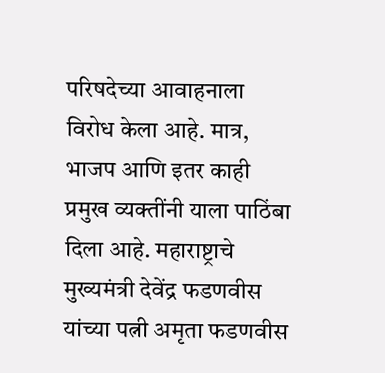परिषदेच्या आवाहनाला विरोध केला आहे. मात्र, भाजप आणि इतर काही प्रमुख व्यक्तींनी याला पाठिंबा दिला आहे. महाराष्ट्राचे मुख्यमंत्री देवेंद्र फडणवीस यांच्या पत्नी अमृता फडणवीस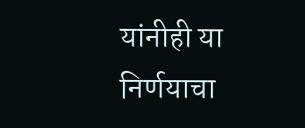यांनीही या निर्णयाचा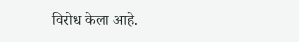विरोध केला आहे.